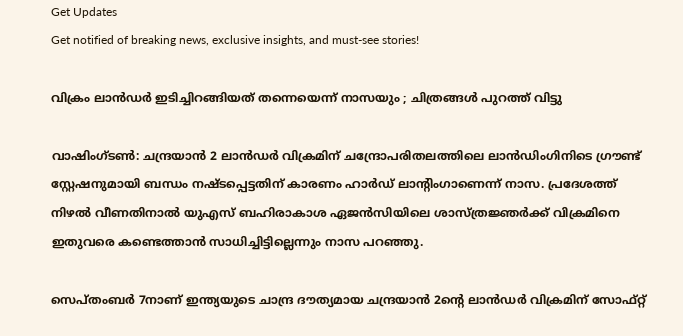Get Updates
Get notified of breaking news, exclusive insights, and must-see stories!

വിക്രം ലാൻഡർ ഇടിച്ചിറങ്ങിയത് തന്നെയെന്ന് നാസയും ; ചിത്രങ്ങൾ പുറത്ത് വിട്ടു

വാഷിംഗ്ടണ്‍: ചന്ദ്രയാന്‍ 2 ലാന്‍ഡര്‍ വിക്രമിന് ചന്ദ്രോപരിതലത്തിലെ ലാന്‍ഡിംഗിനിടെ ഗ്രൗണ്ട് സ്റ്റേഷനുമായി ബന്ധം നഷ്ടപ്പെട്ടതിന് കാരണം ഹാര്‍ഡ് ലാന്റിംഗാണെന്ന് നാസ. പ്രദേശത്ത് നിഴല്‍ വീണതിനാല്‍ യുഎസ് ബഹിരാകാശ ഏജന്‍സിയിലെ ശാസ്ത്രജ്ഞര്‍ക്ക് വിക്രമിനെ ഇതുവരെ കണ്ടെത്താന്‍ സാധിച്ചിട്ടില്ലെന്നും നാസ പറഞ്ഞു.

സെപ്തംബര്‍ 7നാണ് ഇന്ത്യയുടെ ചാന്ദ്ര ദൗത്യമായ ചന്ദ്രയാന്‍ 2ന്റെ ലാന്‍ഡര്‍ വിക്രമിന് സോഫ്റ്റ്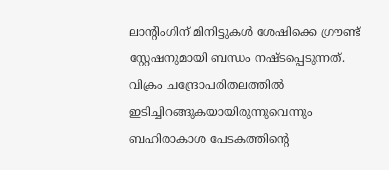ലാന്റിംഗിന് മിനിട്ടുകള്‍ ശേഷിക്കെ ഗ്രൗണ്ട് സ്റ്റേഷനുമായി ബന്ധം നഷ്ടപ്പെടുന്നത്. വിക്രം ചന്ദ്രോപരിതലത്തിൽ ഇടിച്ചിറങ്ങുകയായിരുന്നുവെന്നും ബഹിരാകാശ പേടകത്തിന്റെ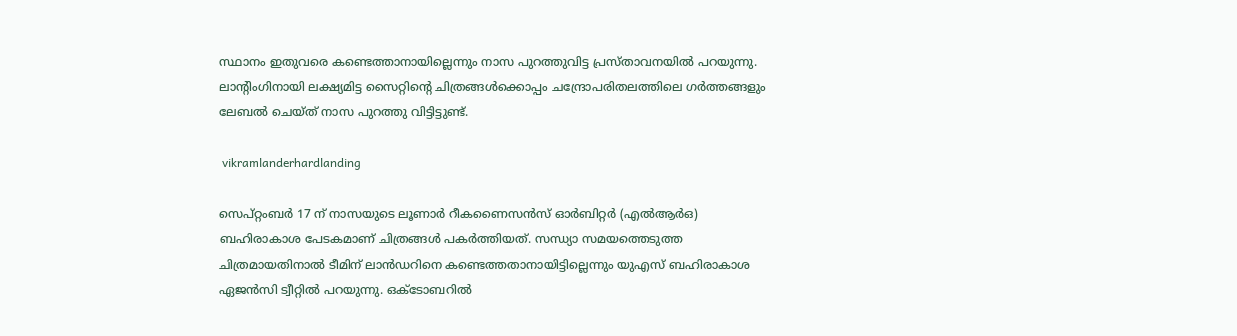സ്ഥാനം ഇതുവരെ കണ്ടെത്താനായില്ലെന്നും നാസ പുറത്തുവിട്ട പ്രസ്താവനയില്‍ പറയുന്നു. ലാന്റിംഗിനായി ലക്ഷ്യമിട്ട സൈറ്റിന്റെ ചിത്രങ്ങള്‍ക്കൊപ്പം ചന്ദ്രോപരിതലത്തിലെ ഗര്‍ത്തങ്ങളും ലേബല്‍ ചെയ്ത് നാസ പുറത്തു വിട്ടിട്ടുണ്ട്.

 vikramlanderhardlanding

സെപ്റ്റംബര്‍ 17 ന് നാസയുടെ ലൂണാർ റീകണൈസന്‍സ് ഓര്‍ബിറ്റര്‍ (എല്‍ആര്‍ഒ) ബഹിരാകാശ പേടകമാണ് ചിത്രങ്ങള്‍ പകര്‍ത്തിയത്. സന്ധ്യാ സമയത്തെടുത്ത ചിത്രമായതിനാല്‍ ടീമിന് ലാന്‍ഡറിനെ കണ്ടെത്തതാനായിട്ടില്ലെന്നും യുഎസ് ബഹിരാകാശ ഏജന്‍സി ട്വീറ്റില്‍ പറയുന്നു. ഒക്ടോബറില്‍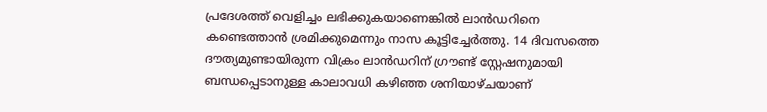പ്രദേശത്ത് വെളിച്ചം ലഭിക്കുകയാണെങ്കില്‍ ലാന്‍ഡറിനെ കണ്ടെത്താന്‍ ശ്രമിക്കുമെന്നും നാസ കൂട്ടിച്ചേര്‍ത്തു. 14 ദിവസത്തെ ദൗത്യമുണ്ടായിരുന്ന വിക്രം ലാന്‍ഡറിന് ഗ്രൗണ്ട് സ്റ്റേഷനുമായി ബന്ധപ്പെടാനുള്ള കാലാവധി കഴിഞ്ഞ ശനിയാഴ്ചയാണ്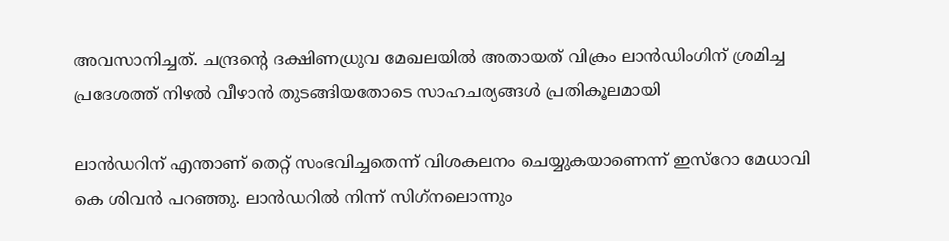അവസാനിച്ചത്. ചന്ദ്രന്റെ ദക്ഷിണധ്രുവ മേഖലയില്‍ അതായത് വിക്രം ലാന്‍ഡിംഗിന് ശ്രമിച്ച പ്രദേശത്ത് നിഴല്‍ വീഴാന്‍ തുടങ്ങിയതോടെ സാഹചര്യങ്ങള്‍ പ്രതികൂലമായി

ലാന്‍ഡറിന് എന്താണ് തെറ്റ് സംഭവിച്ചതെന്ന് വിശകലനം ചെയ്യുകയാണെന്ന് ഇസ്റോ മേധാവി കെ ശിവന്‍ പറഞ്ഞു. ലാന്‍ഡറില്‍ നിന്ന് സിഗ്‌നലൊന്നും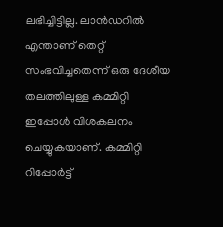ലഭിച്ചിട്ടില്ല. ലാന്‍ഡറില്‍ എന്താണ് തെറ്റ് സംഭവിച്ചതെന്ന് ഒരു ദേശീയ തലത്തിലുള്ള കമ്മിറ്റി ഇപ്പോള്‍ വിശകലനം ചെയ്യുകയാണ്. കമ്മിറ്റി റിപ്പോര്‍ട്ട്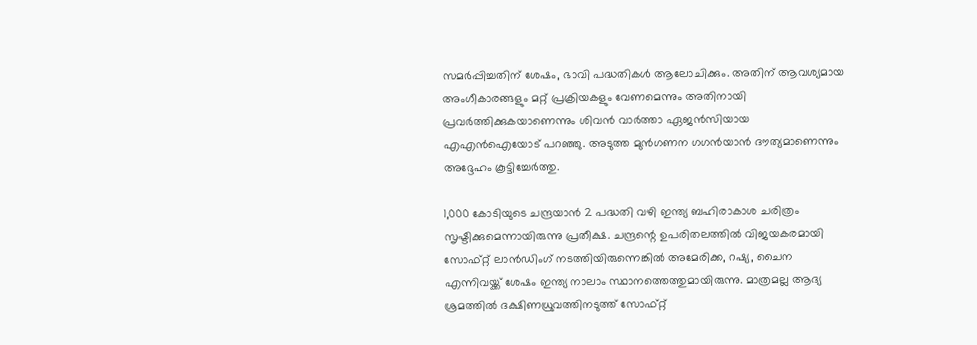സമര്‍പ്പിച്ചതിന് ശേഷം, ഭാവി പദ്ധതികള്‍ ആലോചിക്കും. അതിന് ആവശ്യമായ അംഗീകാരങ്ങളും മറ്റ് പ്രക്രിയകളും വേണമെന്നും അതിനായി പ്രവര്‍ത്തിക്കുകയാണെന്നും ശിവന്‍ വാര്‍ത്താ ഏജന്‍സിയായ എഎന്‍ഐയോട് പറഞ്ഞു. അടുത്ത മുന്‍ഗണന ഗഗന്‍യാന്‍ ദൗത്യമാണെന്നും അദ്ദേഹം കൂട്ടിച്ചേര്‍ത്തു.

1,000 കോടിയുടെ ചന്ദ്രയാന്‍ 2 പദ്ധതി വഴി ഇന്ത്യ ബഹിരാകാശ ചരിത്രം സൃഷ്ടിക്കുമെന്നായിരുന്നു പ്രതീക്ഷ. ചന്ദ്രന്റെ ഉപരിതലത്തില്‍ വിജയകരമായി സോഫ്റ്റ് ലാന്‍ഡിംഗ് നടത്തിയിരുന്നെങ്കില്‍ അമേരിക്ക, റഷ്യ, ചൈന എന്നിവയ്ക്ക് ശേഷം ഇന്ത്യ നാലാം സ്ഥാനത്തെത്തുമായിരുന്നു. മാത്രമല്ല ആദ്യ ശ്രമത്തില്‍ ദക്ഷിണധ്രുവത്തിനടുത്ത് സോഫ്റ്റ്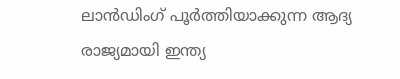ലാന്‍ഡിംഗ് പൂര്‍ത്തിയാക്കുന്ന ആദ്യ രാജ്യമായി ഇന്ത്യ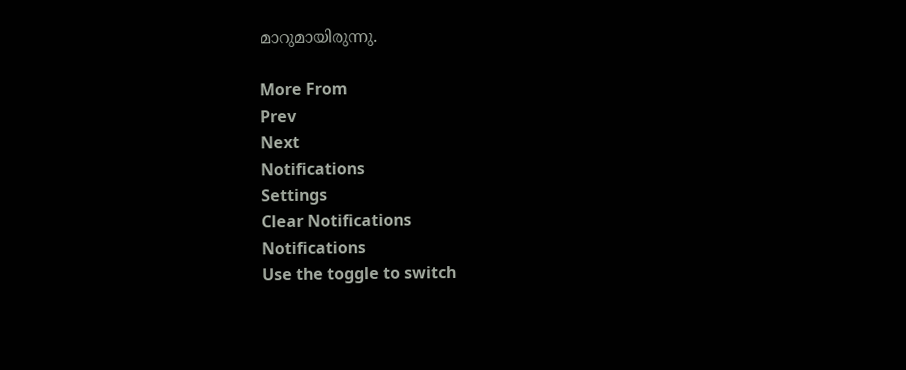മാറുമായിരുന്നു.

More From
Prev
Next
Notifications
Settings
Clear Notifications
Notifications
Use the toggle to switch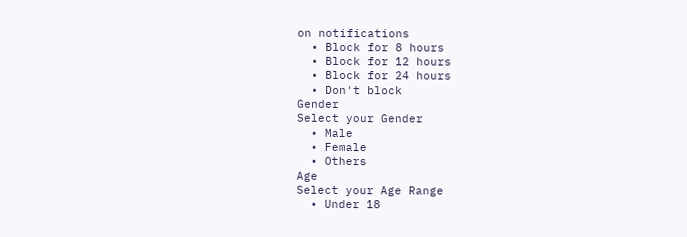on notifications
  • Block for 8 hours
  • Block for 12 hours
  • Block for 24 hours
  • Don't block
Gender
Select your Gender
  • Male
  • Female
  • Others
Age
Select your Age Range
  • Under 18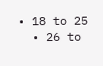• 18 to 25
  • 26 to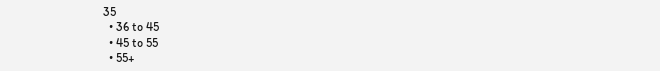35
  • 36 to 45
  • 45 to 55
  • 55+